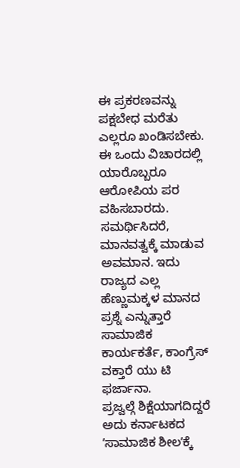ಈ ಪ್ರಕರಣವನ್ನು ಪಕ್ಷಬೇಧ ಮರೆತು ಎಲ್ಲರೂ ಖಂಡಿಸಬೇಕು. ಈ ಒಂದು ವಿಚಾರದಲ್ಲಿ ಯಾರೊಬ್ಬರೂ ಆರೋಪಿಯ ಪರ ವಹಿಸಬಾರದು. ಸಮರ್ಥಿಸಿದರೆ, ಮಾನವತ್ವಕ್ಕೆ ಮಾಡುವ ಅವಮಾನ. ಇದು ರಾಜ್ಯದ ಎಲ್ಲ ಹೆಣ್ಣುಮಕ್ಕಳ ಮಾನದ ಪ್ರಶ್ನೆ ಎನ್ನುತ್ತಾರೆ ಸಾಮಾಜಿಕ ಕಾರ್ಯಕರ್ತೆ, ಕಾಂಗ್ರೆಸ್ ವಕ್ತಾರೆ ಯು ಟಿ ಫರ್ಜಾನಾ.
ಪ್ರಜ್ವಲ್ಗೆ ಶಿಕ್ಷೆಯಾಗದಿದ್ದರೆ ಅದು ಕರ್ನಾಟಕದ ʼಸಾಮಾಜಿಕ ಶೀಲʼಕ್ಕೆ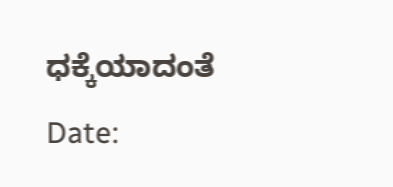ಧಕ್ಕೆಯಾದಂತೆ
Date: